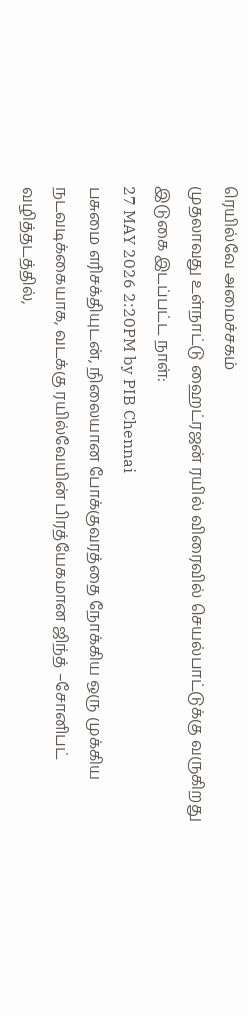ரெயில்வே அமைச்சகம்
முதலாவது உள்நாட்டு ஹைட்ரஜன் ரயில் விரைவில் செயல்பாட்டுக்கு வருகிறது
இடுகை இடப்பட்ட நாள்:
27 MAY 2026 2:20PM by PIB Chennai
பசுமை எரிசக்தியுடன், நிலையான போக்குவரத்தை நோக்கிய ஒரு முக்கிய நடவடிக்கையாக, வடக்கு ரயில்வேயின் பிரத்யேகமான ஜிந்த் –சோனிபட் வழித்தடத்தில்,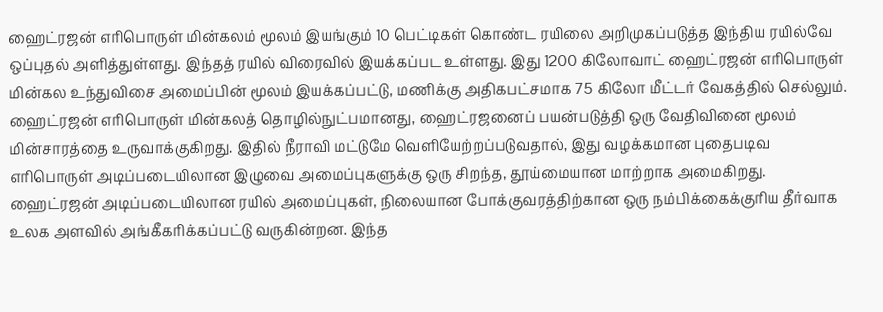ஹைட்ரஜன் எரிபொருள் மின்கலம் மூலம் இயங்கும் 10 பெட்டிகள் கொண்ட ரயிலை அறிமுகப்படுத்த இந்திய ரயில்வே ஒப்புதல் அளித்துள்ளது. இந்தத் ரயில் விரைவில் இயக்கப்பட உள்ளது. இது 1200 கிலோவாட் ஹைட்ரஜன் எரிபொருள் மின்கல உந்துவிசை அமைப்பின் மூலம் இயக்கப்பட்டு, மணிக்கு அதிகபட்சமாக 75 கிலோ மீட்டர் வேகத்தில் செல்லும்.
ஹைட்ரஜன் எரிபொருள் மின்கலத் தொழில்நுட்பமானது, ஹைட்ரஜனைப் பயன்படுத்தி ஒரு வேதிவினை மூலம் மின்சாரத்தை உருவாக்குகிறது. இதில் நீராவி மட்டுமே வெளியேற்றப்படுவதால், இது வழக்கமான புதைபடிவ எரிபொருள் அடிப்படையிலான இழுவை அமைப்புகளுக்கு ஒரு சிறந்த, தூய்மையான மாற்றாக அமைகிறது. ஹைட்ரஜன் அடிப்படையிலான ரயில் அமைப்புகள், நிலையான போக்குவரத்திற்கான ஒரு நம்பிக்கைக்குரிய தீர்வாக உலக அளவில் அங்கீகரிக்கப்பட்டு வருகின்றன. இந்த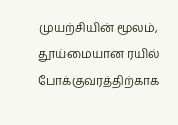முயற்சியின் மூலம், தூய்மையான ரயில் போக்குவரத்திற்காக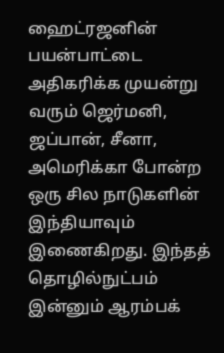ஹைட்ரஜனின் பயன்பாட்டை அதிகரிக்க முயன்று வரும் ஜெர்மனி, ஜப்பான், சீனா, அமெரிக்கா போன்ற ஒரு சில நாடுகளின் இந்தியாவும் இணைகிறது. இந்தத் தொழில்நுட்பம் இன்னும் ஆரம்பக்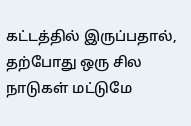கட்டத்தில் இருப்பதால், தற்போது ஒரு சில நாடுகள் மட்டுமே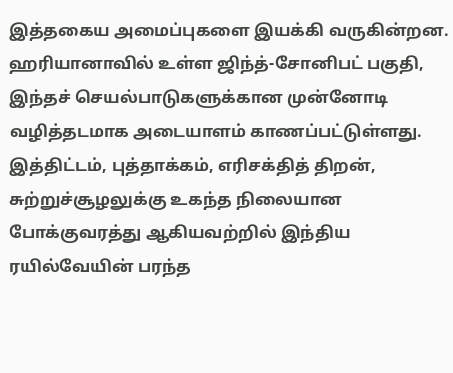இத்தகைய அமைப்புகளை இயக்கி வருகின்றன.
ஹரியானாவில் உள்ள ஜிந்த்-சோனிபட் பகுதி, இந்தச் செயல்பாடுகளுக்கான முன்னோடி வழித்தடமாக அடையாளம் காணப்பட்டுள்ளது.
இத்திட்டம், புத்தாக்கம், எரிசக்தித் திறன், சுற்றுச்சூழலுக்கு உகந்த நிலையான போக்குவரத்து ஆகியவற்றில் இந்திய ரயில்வேயின் பரந்த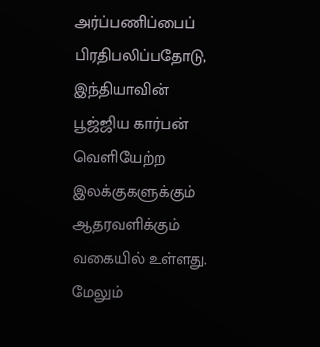அர்ப்பணிப்பைப் பிரதிபலிப்பதோடு, இந்தியாவின் பூஜ்ஜிய கார்பன் வெளியேற்ற இலக்குகளுக்கும் ஆதரவளிக்கும் வகையில் உள்ளது.
மேலும்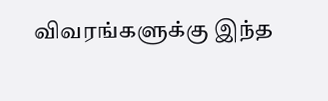விவரங்களுக்கு இந்த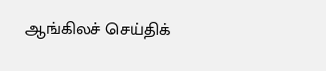ஆங்கிலச் செய்திக்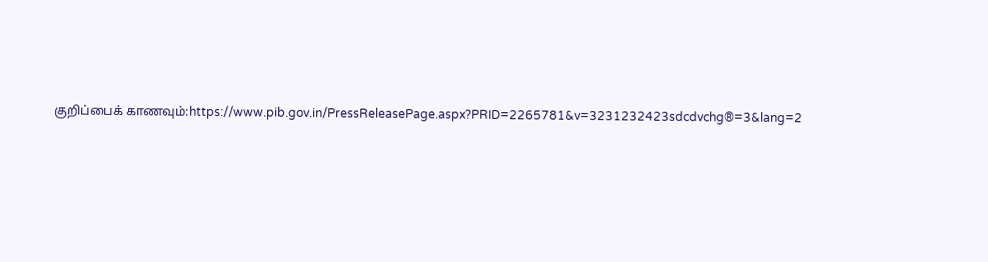குறிப்பைக் காணவும்:https://www.pib.gov.in/PressReleasePage.aspx?PRID=2265781&v=3231232423sdcdvchg®=3&lang=2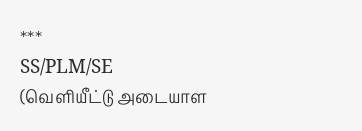***
SS/PLM/SE
(வெளியீட்டு அடையாள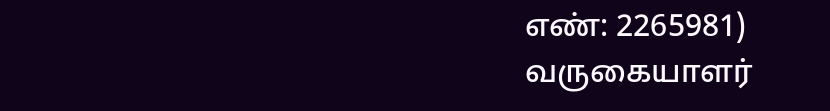எண்: 2265981)
வருகையாளர்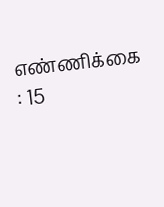எண்ணிக்கை : 15